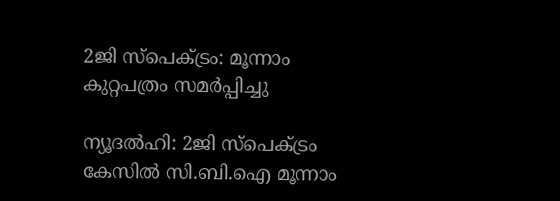2ജി സ്പെക്ട്രം: മൂന്നാം കുറ്റപത്രം സമര്‍പ്പിച്ചു

ന്യൂദല്‍ഹി: 2ജി സ്പെക്ട്രം കേസില്‍ സി.ബി.ഐ മൂന്നാം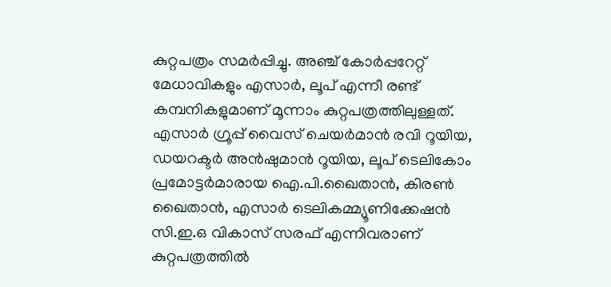കുറ്റപത്രം സമര്‍പ്പിച്ചു. അഞ്ച്‌ കോര്‍പ്പറേറ്റ്‌ മേധാവികളും എസാര്‍, ലൂപ്‌ എന്നീ രണ്ട്‌ കമ്പനികളുമാണ്‌ മൂന്നാം കുറ്റപത്രത്തിലുള്ളത്‌. എസാര്‍ ഗ്രൂപ്പ്‌ വൈസ്‌ ചെയര്‍മാന്‍ രവി റൂയിയ, ഡയറക്ടര്‍ അന്‍ഷുമാന്‍ റൂയിയ, ലൂപ്‌ ടെലികോം പ്രമോട്ടര്‍മാരായ ഐ.പി.ഖൈതാന്‍, കിരണ്‍ ഖൈതാന്‍, എസാര്‍ ടെലികമ്മ്യൂണിക്കേഷന്‍ സി.ഇ.ഒ വികാസ്‌ സരഫ്‌ എന്നിവരാണ്‌ കുറ്റപത്രത്തില്‍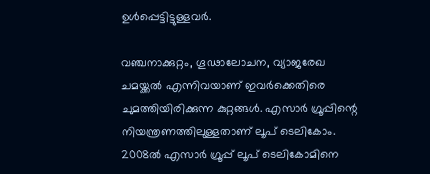ഉള്‍പ്പെട്ടിട്ടുള്ളവര്‍.

വഞ്ചനാക്കുറ്റം, ഗൂഢാലോചന, വ്യാജരേഖ ചമയ്ക്കല്‍ എന്നിവയാണ്‌ ഇവര്‍ക്കെതിരെ ചുമത്തിയിരിക്കുന്ന കുറ്റങ്ങള്‍. എസാര്‍ ഗ്രൂപ്പിന്റെ നിയന്ത്രണത്തിലുള്ളതാണ് ലൂപ് ടെലികോം. 2008ല്‍ എസാര്‍ ഗ്രൂപ്പ് ലൂപ് ടെലികോമിനെ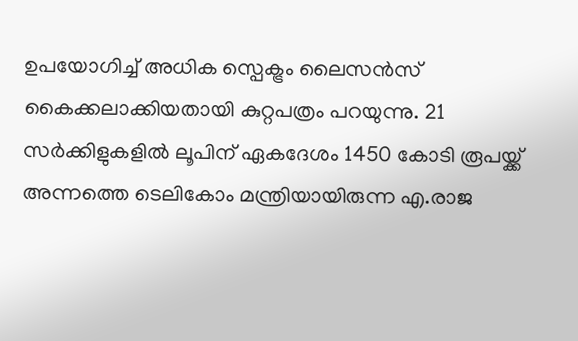ഉപയോഗിച്ച് അധിക സ്പെക്ട്രം ലൈസന്‍സ് കൈക്കലാക്കിയതായി കുറ്റപത്രം പറയുന്നു. 21 സര്‍ക്കിളുകളില്‍ ലൂപിന് ഏകദേശം 1450 കോടി രൂപയ്ക്ക് അന്നത്തെ ടെലികോം മന്ത്രിയായിരുന്ന എ.രാജ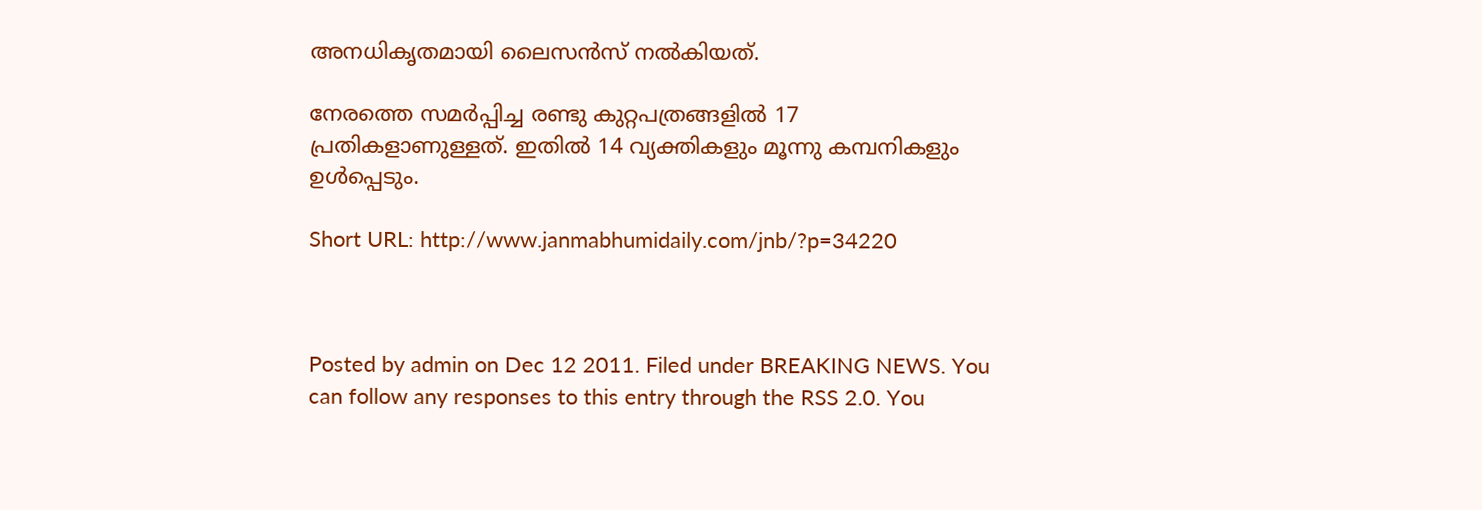അനധികൃതമായി ലൈസന്‍സ് നല്‍കിയത്.

നേരത്തെ സമര്‍പ്പിച്ച രണ്ടു കുറ്റപത്രങ്ങളില്‍ 17 പ്രതികളാണുള്ളത്. ഇതില്‍ 14 വ്യക്തികളും മൂന്നു കമ്പനികളും ഉള്‍പ്പെടും.

Short URL: http://www.janmabhumidaily.com/jnb/?p=34220



Posted by admin on Dec 12 2011. Filed under BREAKING NEWS. You can follow any responses to this entry through the RSS 2.0. You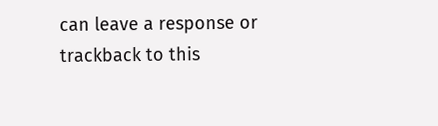can leave a response or trackback to this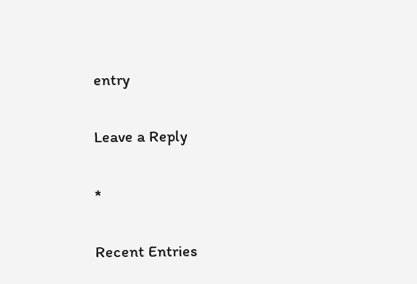entry

Leave a Reply

*

Recent Entries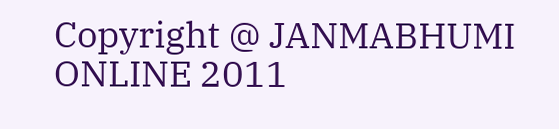Copyright @ JANMABHUMI ONLINE 2011